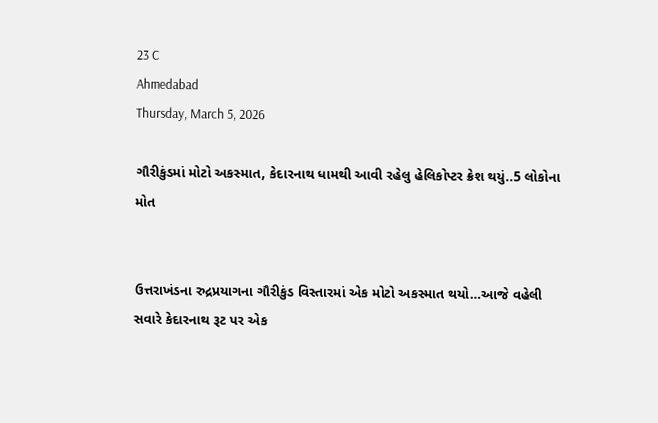23 C
Ahmedabad
Thursday, March 5, 2026

ગૌરીકુંડમાં મોટો અકસ્માત, કેદારનાથ ધામથી આવી રહેલુ હેલિકોપ્ટર ક્રેશ થયું..5 લોકોના મોત


ઉત્તરાખંડના રુદ્રપ્રયાગના ગૌરીકુંડ વિસ્તારમાં એક મોટો અકસ્માત થયો…આજે વહેલી સવારે કેદારનાથ રૂટ પર એક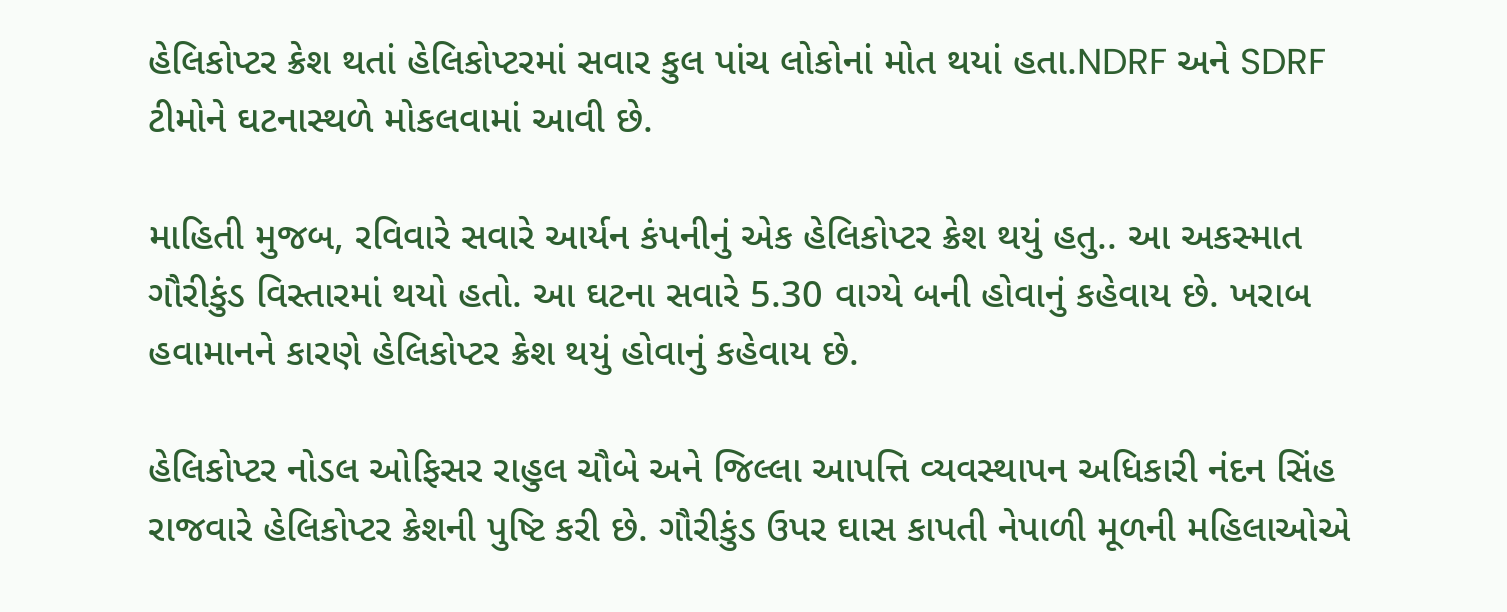હેલિકોપ્ટર ક્રેશ થતાં હેલિકોપ્ટરમાં સવાર કુલ પાંચ લોકોનાં મોત થયાં હતા.NDRF અને SDRF ટીમોને ઘટનાસ્થળે મોકલવામાં આવી છે.

માહિતી મુજબ, રવિવારે સવારે આર્યન કંપનીનું એક હેલિકોપ્ટર ક્રેશ થયું હતુ.. આ અકસ્માત ગૌરીકુંડ વિસ્તારમાં થયો હતો. આ ઘટના સવારે 5.30 વાગ્યે બની હોવાનું કહેવાય છે. ખરાબ હવામાનને કારણે હેલિકોપ્ટર ક્રેશ થયું હોવાનું કહેવાય છે.

હેલિકોપ્ટર નોડલ ઓફિસર રાહુલ ચૌબે અને જિલ્લા આપત્તિ વ્યવસ્થાપન અધિકારી નંદન સિંહ રાજવારે હેલિકોપ્ટર ક્રેશની પુષ્ટિ કરી છે. ગૌરીકુંડ ઉપર ઘાસ કાપતી નેપાળી મૂળની મહિલાઓએ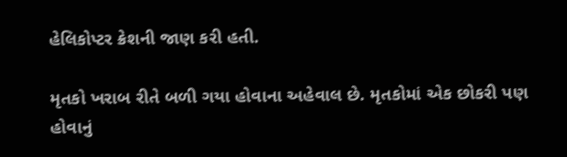હેલિકોપ્ટર ક્રેશની જાણ કરી હતી.

મૃતકો ખરાબ રીતે બળી ગયા હોવાના અહેવાલ છે. મૃતકોમાં એક છોકરી પણ હોવાનું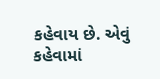કહેવાય છે. એવું કહેવામાં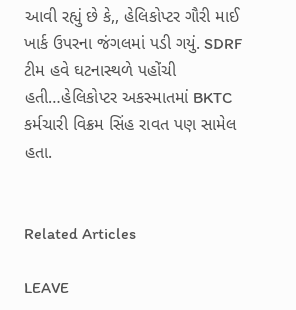આવી રહ્યું છે કે,, હેલિકોપ્ટર ગૌરી માઈ ખાર્ક ઉપરના જંગલમાં પડી ગયું. SDRF ટીમ હવે ઘટનાસ્થળે પહોંચી હતી…હેલિકોપ્ટર અકસ્માતમાં BKTC કર્મચારી વિક્રમ સિંહ રાવત પણ સામેલ હતા.


Related Articles

LEAVE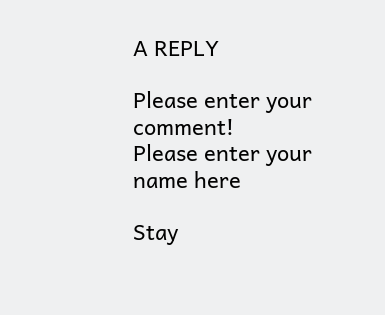A REPLY

Please enter your comment!
Please enter your name here

Stay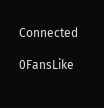Connected

0FansLike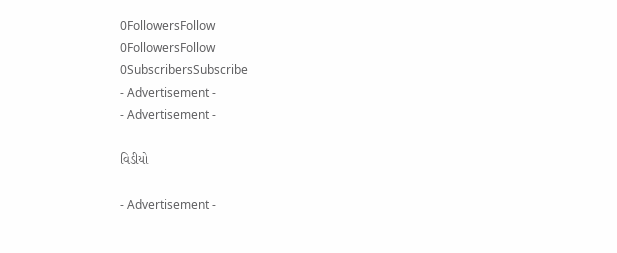0FollowersFollow
0FollowersFollow
0SubscribersSubscribe
- Advertisement -
- Advertisement -

વિડીયો

- Advertisement -